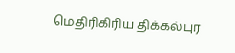மெதிரிகிரிய திக்கல்புர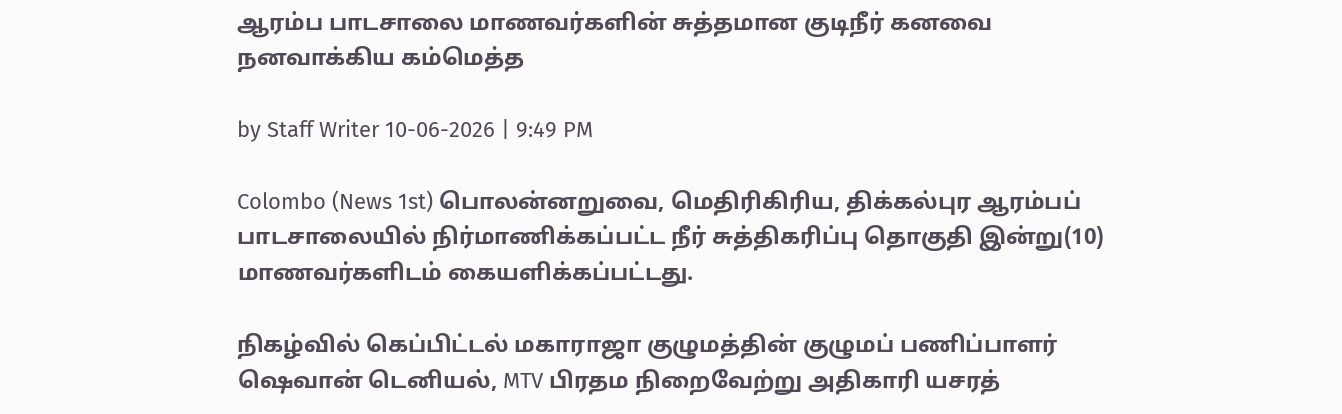ஆரம்ப பாடசாலை மாணவர்களின் சுத்தமான குடிநீர் கனவை நனவாக்கிய கம்மெத்த

by Staff Writer 10-06-2026 | 9:49 PM

Colombo (News 1st) பொலன்னறுவை, மெதிரிகிரிய, திக்கல்புர ஆரம்பப் பாடசாலையில் நிர்மாணிக்கப்பட்ட நீர் சுத்திகரிப்பு தொகுதி இன்று(10) மாணவர்களிடம் கையளிக்கப்பட்டது.

நிகழ்வில் கெப்பிட்டல் மகாராஜா குழுமத்தின் குழுமப் பணிப்பாளர் ஷெவான் டெனியல், MTV பிரதம நிறைவேற்று அதிகாரி யசரத்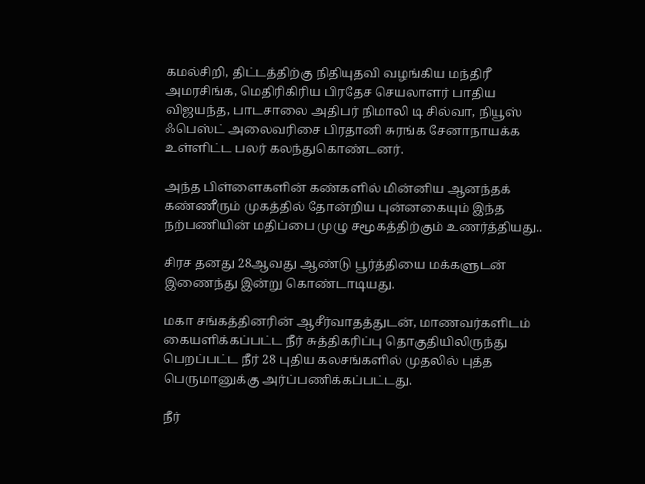கமல்சிறி, திட்டத்திற்கு நிதியுதவி வழங்கிய மந்திரீ அமரசிங்க, மெதிரிகிரிய பிரதேச செயலாளர் பாதிய விஜயந்த, பாடசாலை அதிபர் நிமாலி டி சில்வா, நியூஸ் ஃபெஸ்ட் அலைவரிசை பிரதானி சுரங்க சேனாநாயக்க உள்ளிட்ட பலர் கலந்துகொண்டனர்.

அந்த பிள்ளைகளின் கண்களில் மின்னிய ஆனந்தக் கண்ணீரும் முகத்தில் தோன்றிய புன்னகையும் இந்த நற்பணியின் மதிப்பை முழு சமூகத்திற்கும் உணர்த்தியது..

சிரச தனது 28ஆவது ஆண்டு பூர்த்தியை மக்களுடன் இணைந்து இன்று கொண்டாடியது.

மகா சங்கத்தினரின் ஆசீர்வாதத்துடன், மாணவர்களிடம் கையளிக்கப்பட்ட நீர் சுத்திகரிப்பு தொகுதியிலிருந்து பெறப்பட்ட நீர் 28 புதிய கலசங்களில் முதலில் புத்த பெருமானுக்கு அர்ப்பணிக்கப்பட்டது.

நீர்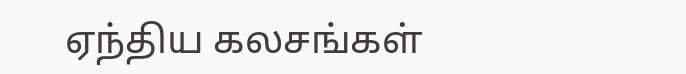ஏந்திய கலசங்கள்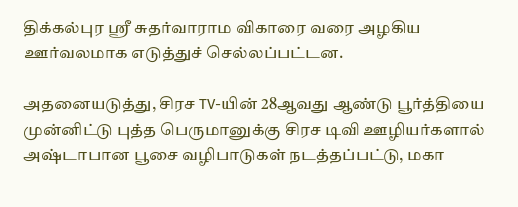திக்கல்புர ஸ்ரீ சுதர்வாராம விகாரை வரை அழகிய ஊர்வலமாக எடுத்துச் செல்லப்பட்டன.

அதனையடுத்து, சிரச TV-யின் 28ஆவது ஆண்டு பூர்த்தியை முன்னிட்டு புத்த பெருமானுக்கு சிரச டிவி ஊழியர்களால் அஷ்டாபான பூசை வழிபாடுகள் நடத்தப்பட்டு, மகா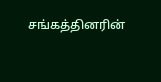சங்கத்தினரின்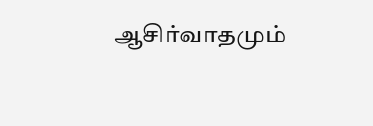ஆசிர்வாதமும்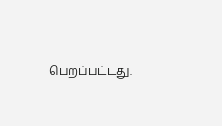பெறப்பட்டது.